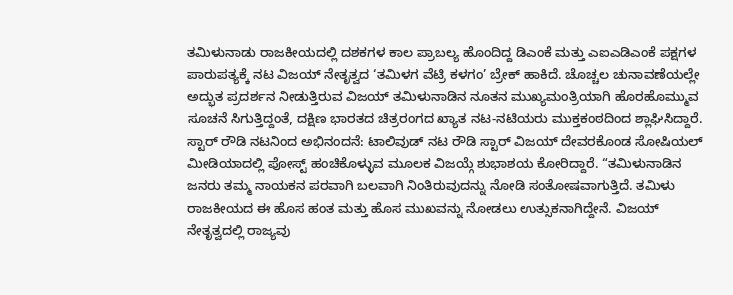ತಮಿಳುನಾಡು ರಾಜಕೀಯದಲ್ಲಿ ದಶಕಗಳ ಕಾಲ ಪ್ರಾಬಲ್ಯ ಹೊಂದಿದ್ದ ಡಿಎಂಕೆ ಮತ್ತು ಎಐಎಡಿಎಂಕೆ ಪಕ್ಷಗಳ ಪಾರುಪತ್ಯಕ್ಕೆ ನಟ ವಿಜಯ್ ನೇತೃತ್ವದ ‘ತಮಿಳಗ ವೆಟ್ರಿ ಕಳಗಂ’ ಬ್ರೇಕ್ ಹಾಕಿದೆ. ಚೊಚ್ಚಲ ಚುನಾವಣೆಯಲ್ಲೇ ಅದ್ಭುತ ಪ್ರದರ್ಶನ ನೀಡುತ್ತಿರುವ ವಿಜಯ್ ತಮಿಳುನಾಡಿನ ನೂತನ ಮುಖ್ಯಮಂತ್ರಿಯಾಗಿ ಹೊರಹೊಮ್ಮುವ ಸೂಚನೆ ಸಿಗುತ್ತಿದ್ದಂತೆ, ದಕ್ಷಿಣ ಭಾರತದ ಚಿತ್ರರಂಗದ ಖ್ಯಾತ ನಟ-ನಟಿಯರು ಮುಕ್ತಕಂಠದಿಂದ ಶ್ಲಾಘಿಸಿದ್ದಾರೆ.
ಸ್ಟಾರ್ ರೌಡಿ ನಟನಿಂದ ಅಭಿನಂದನೆ: ಟಾಲಿವುಡ್ ನಟ ರೌಡಿ ಸ್ಟಾರ್ ವಿಜಯ್ ದೇವರಕೊಂಡ ಸೋಷಿಯಲ್ ಮೀಡಿಯಾದಲ್ಲಿ ಪೋಸ್ಟ್ ಹಂಚಿಕೊಳ್ಳುವ ಮೂಲಕ ವಿಜಯ್ಗೆ ಶುಭಾಶಯ ಕೋರಿದ್ದಾರೆ. “ತಮಿಳುನಾಡಿನ ಜನರು ತಮ್ಮ ನಾಯಕನ ಪರವಾಗಿ ಬಲವಾಗಿ ನಿಂತಿರುವುದನ್ನು ನೋಡಿ ಸಂತೋಷವಾಗುತ್ತಿದೆ. ತಮಿಳು ರಾಜಕೀಯದ ಈ ಹೊಸ ಹಂತ ಮತ್ತು ಹೊಸ ಮುಖವನ್ನು ನೋಡಲು ಉತ್ಸುಕನಾಗಿದ್ದೇನೆ. ವಿಜಯ್ ನೇತೃತ್ವದಲ್ಲಿ ರಾಜ್ಯವು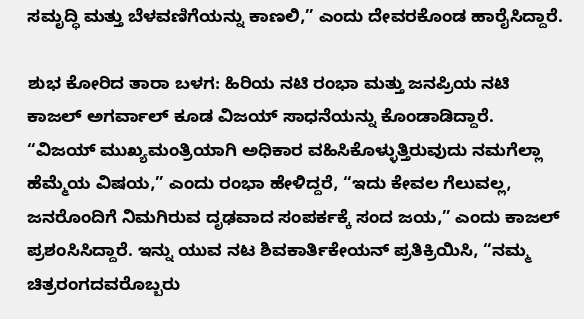ಸಮೃದ್ಧಿ ಮತ್ತು ಬೆಳವಣಿಗೆಯನ್ನು ಕಾಣಲಿ,” ಎಂದು ದೇವರಕೊಂಡ ಹಾರೈಸಿದ್ದಾರೆ.

ಶುಭ ಕೋರಿದ ತಾರಾ ಬಳಗ: ಹಿರಿಯ ನಟಿ ರಂಭಾ ಮತ್ತು ಜನಪ್ರಿಯ ನಟಿ ಕಾಜಲ್ ಅಗರ್ವಾಲ್ ಕೂಡ ವಿಜಯ್ ಸಾಧನೆಯನ್ನು ಕೊಂಡಾಡಿದ್ದಾರೆ. “ವಿಜಯ್ ಮುಖ್ಯಮಂತ್ರಿಯಾಗಿ ಅಧಿಕಾರ ವಹಿಸಿಕೊಳ್ಳುತ್ತಿರುವುದು ನಮಗೆಲ್ಲಾ ಹೆಮ್ಮೆಯ ವಿಷಯ,” ಎಂದು ರಂಭಾ ಹೇಳಿದ್ದರೆ, “ಇದು ಕೇವಲ ಗೆಲುವಲ್ಲ, ಜನರೊಂದಿಗೆ ನಿಮಗಿರುವ ದೃಢವಾದ ಸಂಪರ್ಕಕ್ಕೆ ಸಂದ ಜಯ,” ಎಂದು ಕಾಜಲ್ ಪ್ರಶಂಸಿಸಿದ್ದಾರೆ. ಇನ್ನು ಯುವ ನಟ ಶಿವಕಾರ್ತಿಕೇಯನ್ ಪ್ರತಿಕ್ರಿಯಿಸಿ, “ನಮ್ಮ ಚಿತ್ರರಂಗದವರೊಬ್ಬರು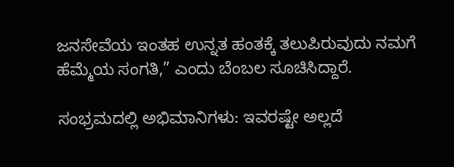ಜನಸೇವೆಯ ಇಂತಹ ಉನ್ನತ ಹಂತಕ್ಕೆ ತಲುಪಿರುವುದು ನಮಗೆ ಹೆಮ್ಮೆಯ ಸಂಗತಿ,” ಎಂದು ಬೆಂಬಲ ಸೂಚಿಸಿದ್ದಾರೆ.

ಸಂಭ್ರಮದಲ್ಲಿ ಅಭಿಮಾನಿಗಳು: ಇವರಷ್ಟೇ ಅಲ್ಲದೆ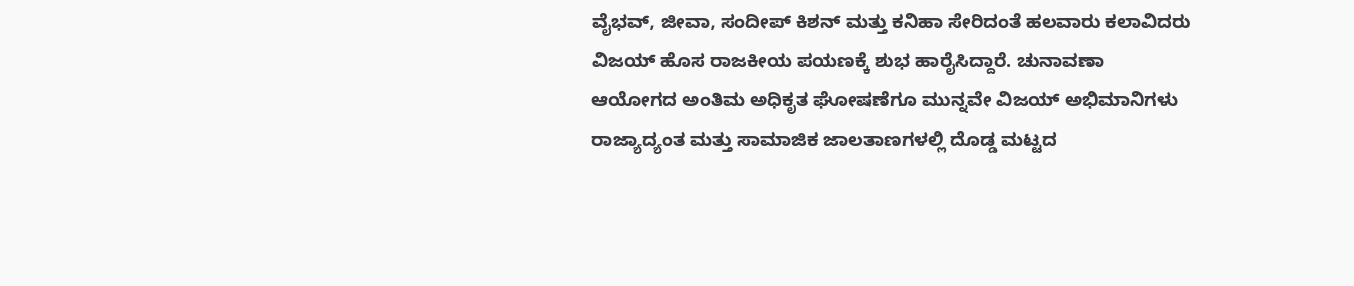ವೈಭವ್, ಜೀವಾ, ಸಂದೀಪ್ ಕಿಶನ್ ಮತ್ತು ಕನಿಹಾ ಸೇರಿದಂತೆ ಹಲವಾರು ಕಲಾವಿದರು ವಿಜಯ್ ಹೊಸ ರಾಜಕೀಯ ಪಯಣಕ್ಕೆ ಶುಭ ಹಾರೈಸಿದ್ದಾರೆ. ಚುನಾವಣಾ ಆಯೋಗದ ಅಂತಿಮ ಅಧಿಕೃತ ಘೋಷಣೆಗೂ ಮುನ್ನವೇ ವಿಜಯ್ ಅಭಿಮಾನಿಗಳು ರಾಜ್ಯಾದ್ಯಂತ ಮತ್ತು ಸಾಮಾಜಿಕ ಜಾಲತಾಣಗಳಲ್ಲಿ ದೊಡ್ಡ ಮಟ್ಟದ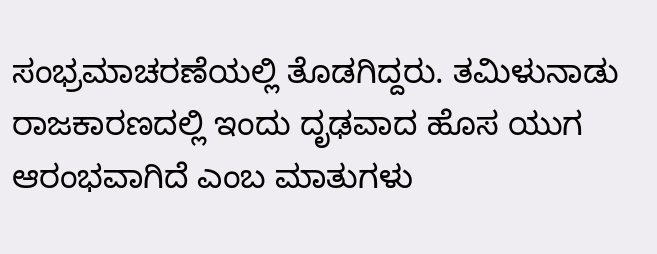ಸಂಭ್ರಮಾಚರಣೆಯಲ್ಲಿ ತೊಡಗಿದ್ದರು. ತಮಿಳುನಾಡು ರಾಜಕಾರಣದಲ್ಲಿ ಇಂದು ದೃಢವಾದ ಹೊಸ ಯುಗ ಆರಂಭವಾಗಿದೆ ಎಂಬ ಮಾತುಗಳು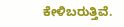ಕೇಳಿಬರುತ್ತಿವೆ.